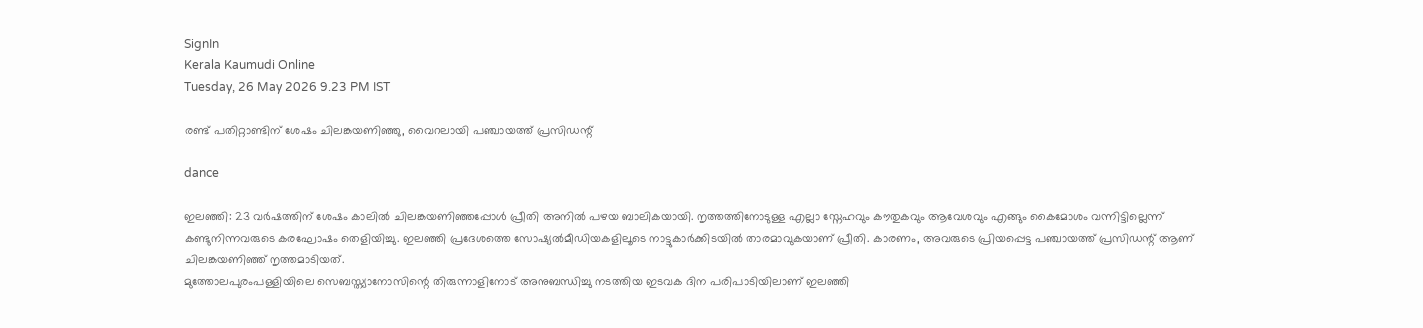SignIn
Kerala Kaumudi Online
Tuesday, 26 May 2026 9.23 PM IST

രണ്ട് പതിറ്റാണ്ടിന് ശേഷം ചിലങ്കയണിഞ്ഞു, വൈറലായി പഞ്ചായത്ത് പ്രസിഡന്റ്

dance

ഇലഞ്ഞി: 23 വ‍ർഷത്തിന് ശേഷം കാലിൽ ചിലങ്കയണിഞ്ഞപ്പോൾ പ്രീതി അനിൽ പഴയ ബാലികയായി. നൃത്തത്തിനോടുള്ള എല്ലാ സ്നേഹവും കൗതുകവും ആവേശവും എങ്ങും കൈമോശം വന്നിട്ടില്ലെന്ന് കണ്ടുനിന്നവരുടെ കരഘോഷം തെളിയിച്ചു. ഇലഞ്ഞി പ്രദേശത്തെ സോഷ്യൽമീഡിയകളിലൂടെ നാട്ടുകാർക്കിടയിൽ താരമാവുകയാണ് പ്രീതി. കാരണം, അവരുടെ പ്രിയപ്പെട്ട പഞ്ചായത്ത് പ്രസിഡന്റ് ആണ് ചിലങ്കയണിഞ്ഞ് നൃത്തമാടിയത്.
മുത്തോലപുരംപള്ളിയിലെ സെബസ്ത്യാനോസിന്റെ തിരുന്നാളിനോട് അനുബന്ധിച്ചു നടത്തിയ ഇടവക ദിന പരിപാടിയിലാണ് ഇലഞ്ഞി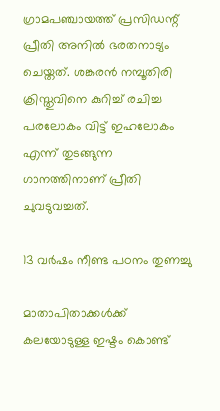ഗ്രാമപഞ്ചായത്ത് പ്രസിഡന്റ്‌ പ്രീതി അനിൽ ഭരതനാട്യം ചെയ്തത്. ശങ്കരൻ നമ്പൂതിരി ക്രിസ്തുവിനെ കുറിച്ച് രചിച്ച പരലോകം വിട്ട് ഇഹലോകം എന്ന് തുടങ്ങുന്ന ഗാനത്തിനാണ് പ്രീതി ചുവടുവച്ചത്.

13 വ‍ർഷം നീണ്ട പഠനം തുണച്ചു

മാതാപിതാക്കൾക്ക് കലയോടുള്ള ഇഷ്ടം കൊണ്ട്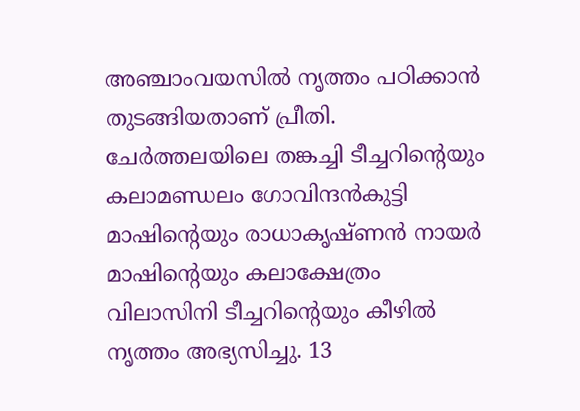അഞ്ചാംവയസിൽ നൃത്തം പഠിക്കാൻ തുടങ്ങിയതാണ് പ്രീതി. ചേർത്തലയിലെ തങ്കച്ചി ടീച്ചറിന്റെയും കലാമണ്ഡലം ഗോവിന്ദൻകുട്ടി മാഷിന്റെയും രാധാകൃഷ്ണൻ നായർ മാഷിന്റെയും കലാക്ഷേത്രം വിലാസിനി ടീച്ചറിന്റെയും കീഴിൽ നൃത്തം അഭ്യസിച്ചു. 13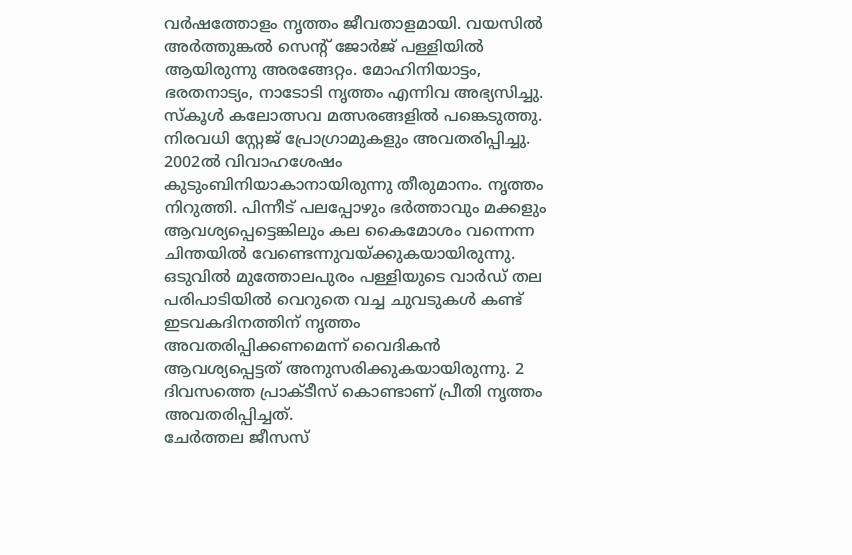വർഷത്തോളം നൃത്തം ജീവതാളമായി. വയസിൽ അർത്തുങ്കൽ സെന്റ് ജോർജ് പള്ളിയിൽ ആയിരുന്നു അരങ്ങേറ്റം. മോഹിനിയാട്ടം, ഭരതനാട്യം, നാടോടി നൃത്തം എന്നിവ അഭ്യസിച്ചു. സ്കൂൾ കലോത്സവ മത്സരങ്ങളിൽ പങ്കെടുത്തു. നിരവധി സ്റ്റേജ് പ്രോഗ്രാമുകളും അവതരിപ്പിച്ചു. 2002ൽ വിവാഹശേഷം കുടുംബിനിയാകാനായിരുന്നു തീരുമാനം. നൃത്തം നിറുത്തി. പിന്നീട് പലപ്പോഴും ഭർത്താവും മക്കളും ആവശ്യപ്പെട്ടെങ്കിലും കല കൈമോശം വന്നെന്ന ചിന്തയിൽ വേണ്ടെന്നുവയ്ക്കുകയായിരുന്നു. ഒടുവിൽ മുത്തോലപുരം പള്ളിയുടെ വാ‍ർഡ് തല പരിപാടിയിൽ വെറുതെ വച്ച ചുവടുകൾ കണ്ട് ഇടവകദിനത്തിന് നൃത്തം അവതരിപ്പിക്കണമെന്ന് വൈദികൻ ആവശ്യപ്പെട്ടത് അനുസരിക്കുകയായിരുന്നു. 2 ദിവസത്തെ പ്രാക്ടീസ് കൊണ്ടാണ് പ്രീതി നൃത്തം അവതരിപ്പിച്ചത്.
ചേർത്തല ജീസസ്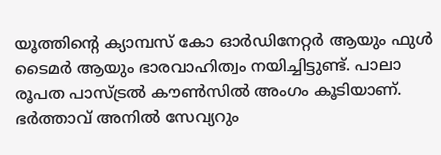യൂത്തിന്റെ ക്യാമ്പസ്‌ കോ ഓർഡിനേറ്റർ ആയും ഫുൾ ടൈമർ ആയും ഭാരവാഹിത്വം നയിച്ചിട്ടുണ്ട്. പാലാ രൂപത പാസ്ട്രൽ കൗൺസിൽ അംഗം കൂടിയാണ്. ഭ‍ർത്താവ് അനിൽ സേവ്യറും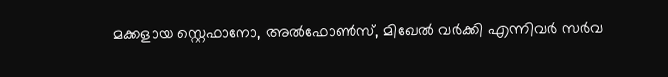മക്കളായ സ്റ്റെഫാനോ, അൽഫോൺസ്, മിഖേൽ വർക്കി എന്നിവർ സർവ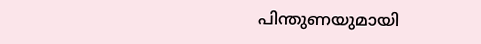പിന്തുണയുമായി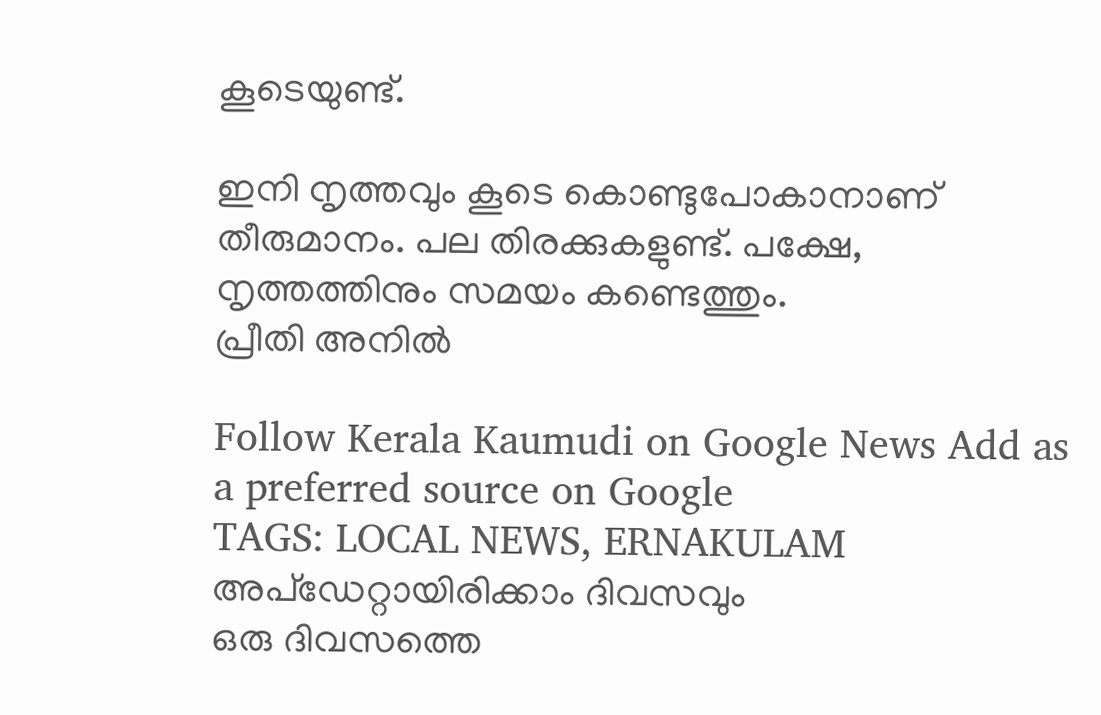കൂടെയുണ്ട്.

ഇനി നൃത്തവും കൂടെ കൊണ്ടുപോകാനാണ് തീരുമാനം. പല തിരക്കുകളുണ്ട്. പക്ഷേ, നൃത്തത്തിനും സമയം കണ്ടെത്തും.
പ്രീതി അനിൽ

Follow Kerala Kaumudi on Google News Add as a preferred source on Google
TAGS: LOCAL NEWS, ERNAKULAM
അപ്ഡേറ്റായിരിക്കാം ദിവസവും
ഒരു ദിവസത്തെ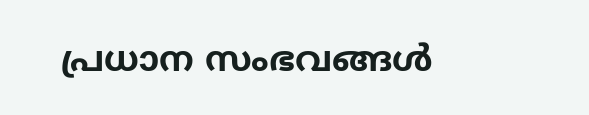പ്രധാന സംഭവങ്ങൾ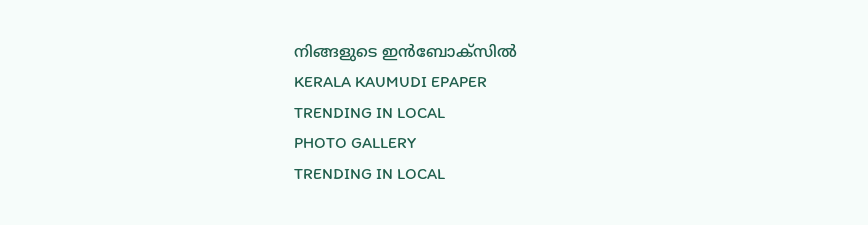നിങ്ങളുടെ ഇൻബോക്സിൽ
KERALA KAUMUDI EPAPER
TRENDING IN LOCAL
PHOTO GALLERY
TRENDING IN LOCAL